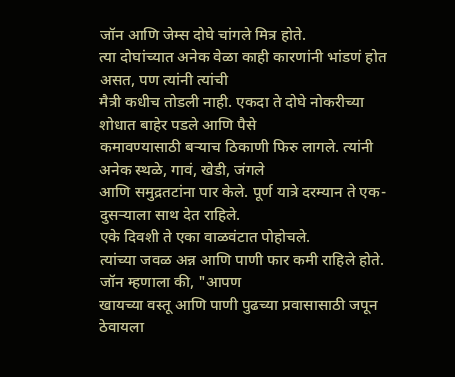जॉन आणि जेम्स दोघे चांगले मित्र होते.
त्या दोघांच्यात अनेक वेळा काही कारणांनी भांडणं होत असत, पण त्यांनी त्यांची
मैत्री कधीच तोडली नाही. एकदा ते दोघे नोकरीच्या शोधात बाहेर पडले आणि पैसे
कमावण्यासाठी बऱ्याच ठिकाणी फिरु लागले. त्यांनी अनेक स्थळे, गावं, खेडी, जंगले
आणि समुद्रतटांना पार केले. पूर्ण यात्रे दरम्यान ते एक-दुसऱ्याला साथ देत राहिले.
एके दिवशी ते एका वाळवंटात पोहोचले.
त्यांच्या जवळ अन्न आणि पाणी फार कमी राहिले होते. जॉन म्हणाला की, "आपण
खायच्या वस्तू आणि पाणी पुढच्या प्रवासासाठी जपून ठेवायला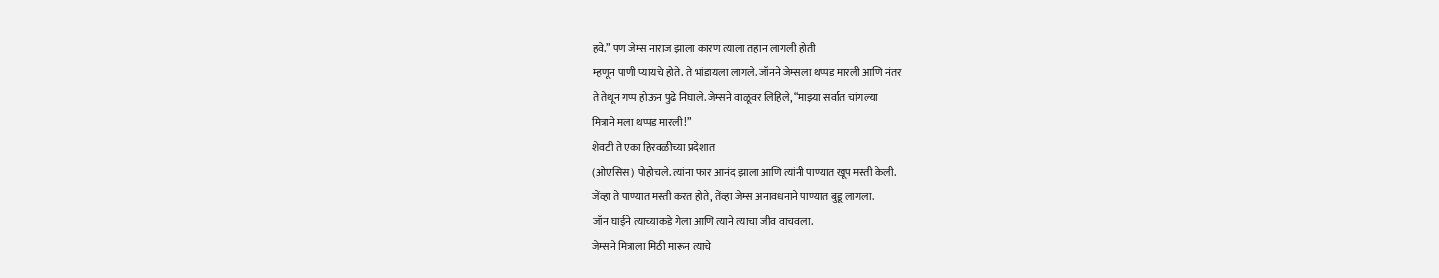हवे.” पण जेम्स नाराज झाला कारण त्याला तहान लागली होती
म्हणून पाणी प्यायचे होते. ते भांडायला लागले. जॉनने जेम्सला थप्पड मारली आणि नंतर
ते तेथून गप्प होऊन पुढे निघाले. जेम्सने वाळूवर लिहिले, “माझ्या सर्वात चांगल्या
मित्राने मला थप्पड मारली!”
शेवटी ते एका हिरवळीच्या प्रदेशात
(ओएसिस) पोहोचले. त्यांना फार आनंद झाला आणि त्यांनी पाण्यात खूप मस्ती केली.
जेंव्हा ते पाण्यात मस्ती करत होते, तेंव्हा जेम्स अनावधनाने पाण्यात बुडू लागला.
जॉन घाईने त्याच्याकडे गेला आणि त्याने त्याचा जीव वाचवला.
जेम्सने मित्राला मिठी मारून त्याचे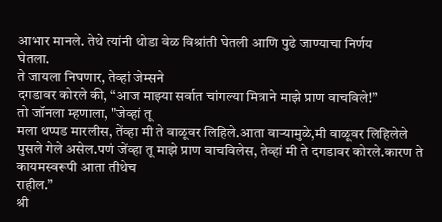आभार मानले. तेथे त्यांनी थोडा वेळ विश्रांती घेतली आणि पुढे जाण्याचा निर्णय
घेतला.
ते जायला निघणार, तेव्हां जेम्सने
दगडावर कोरले की, “आज माझ्या सर्वात चांगल्या मित्राने माझे प्राण वाचविले!”
तो जॉनला म्हणाला, "जेव्हां तू
मला थप्पड मारलीस, तेंव्हा मी ते वाळूवर लिहिले.आता वाऱ्यामुळे,मी वाळूवर लिहिलेले
पुसले गेले असेल.पणं जेंव्हा तू माझे प्राण वाचविलेस, तेव्हां मी ते दगडावर कोरले.कारण ते कायमस्वरूपी आता तीथेच
राहील.”
श्री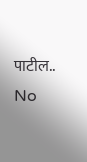पाटील..
No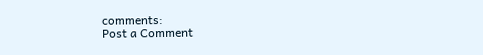comments:
Post a Comment